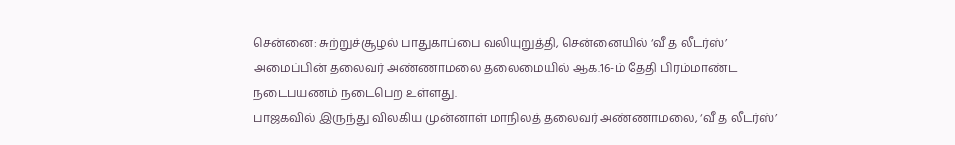சென்னை: சுற்றுச்சூழல் பாதுகாப்பை வலியுறுத்தி, சென்னையில் ‘வீ த லீடர்ஸ்’ அமைப்பின் தலைவர் அண்ணாமலை தலைமையில் ஆக.16-ம் தேதி பிரம்மாண்ட நடைபயணம் நடைபெற உள்ளது.
பாஜகவில் இருந்து விலகிய முன்னாள் மாநிலத் தலைவர் அண்ணாமலை, ‘வீ த லீடர்ஸ்’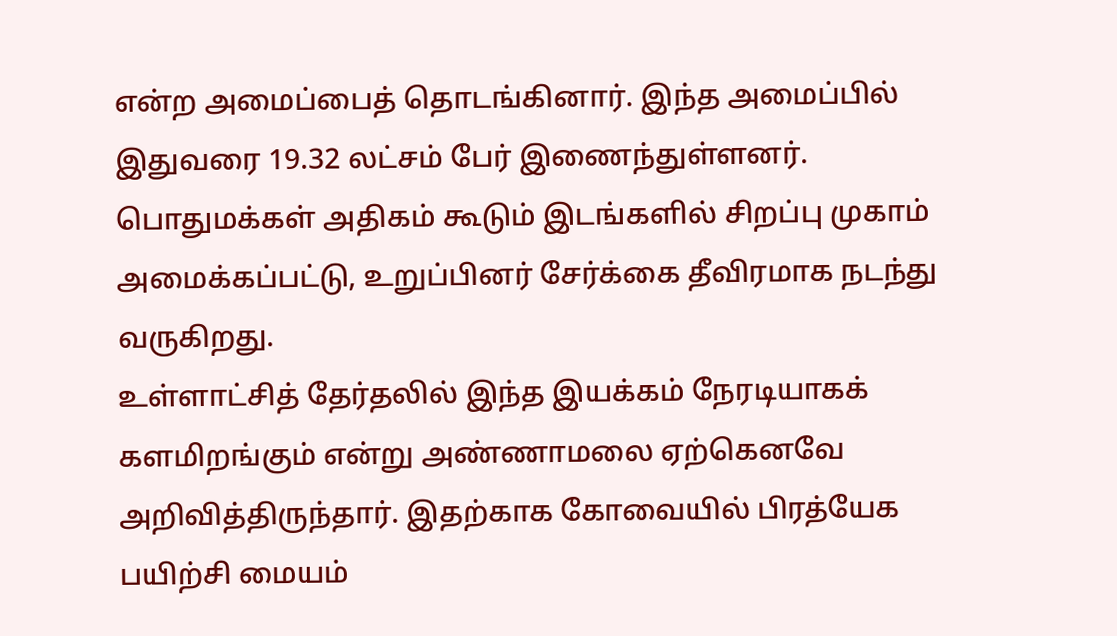என்ற அமைப்பைத் தொடங்கினார். இந்த அமைப்பில் இதுவரை 19.32 லட்சம் பேர் இணைந்துள்ளனர். பொதுமக்கள் அதிகம் கூடும் இடங்களில் சிறப்பு முகாம் அமைக்கப்பட்டு, உறுப்பினர் சேர்க்கை தீவிரமாக நடந்து வருகிறது.
உள்ளாட்சித் தேர்தலில் இந்த இயக்கம் நேரடியாகக் களமிறங்கும் என்று அண்ணாமலை ஏற்கெனவே அறிவித்திருந்தார். இதற்காக கோவையில் பிரத்யேக பயிற்சி மையம்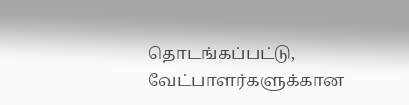தொடங்கப்பட்டு, வேட்பாளர்களுக்கான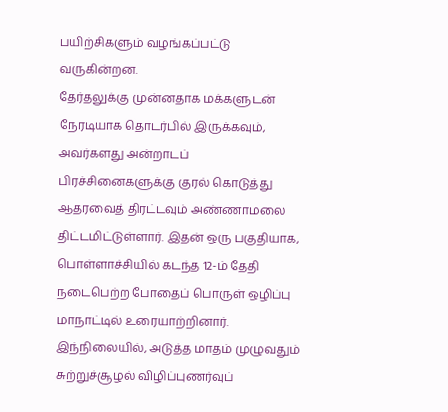பயிற்சிகளும் வழங்கப்பட்டு வருகின்றன.
தேர்தலுக்கு முன்னதாக மக்களுடன் நேரடியாக தொடர்பில் இருக்கவும், அவர்களது அன்றாடப் பிரச்சினைகளுக்கு குரல் கொடுத்து ஆதரவைத் திரட்டவும் அண்ணாமலை திட்டமிட்டுள்ளார். இதன் ஒரு பகுதியாக, பொள்ளாச்சியில் கடந்த 12-ம் தேதி நடைபெற்ற போதைப் பொருள் ஒழிப்பு மாநாட்டில் உரையாற்றினார்.
இந்நிலையில், அடுத்த மாதம் முழுவதும் சுற்றுச்சூழல் விழிப்புணர்வுப்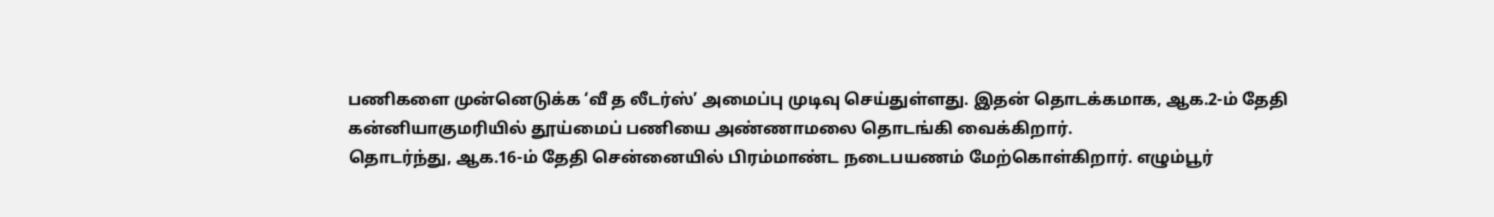பணிகளை முன்னெடுக்க ‘வீ த லீடர்ஸ்’ அமைப்பு முடிவு செய்துள்ளது. இதன் தொடக்கமாக, ஆக.2-ம் தேதி கன்னியாகுமரியில் தூய்மைப் பணியை அண்ணாமலை தொடங்கி வைக்கிறார்.
தொடர்ந்து, ஆக.16-ம் தேதி சென்னையில் பிரம்மாண்ட நடைபயணம் மேற்கொள்கிறார். எழும்பூர்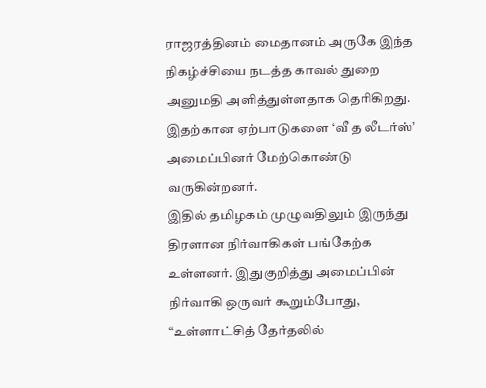ராஜரத்தினம் மைதானம் அருகே இந்த நிகழ்ச்சியை நடத்த காவல் துறை அனுமதி அளித்துள்ளதாக தெரிகிறது. இதற்கான ஏற்பாடுகளை ‘வீ த லீடர்ஸ்’ அமைப்பினர் மேற்கொண்டு வருகின்றனர்.
இதில் தமிழகம் முழுவதிலும் இருந்து திரளான நிர்வாகிகள் பங்கேற்க உள்ளனர். இதுகுறித்து அமைப்பின் நிர்வாகி ஒருவர் கூறும்போது, “உள்ளாட்சித் தேர்தலில்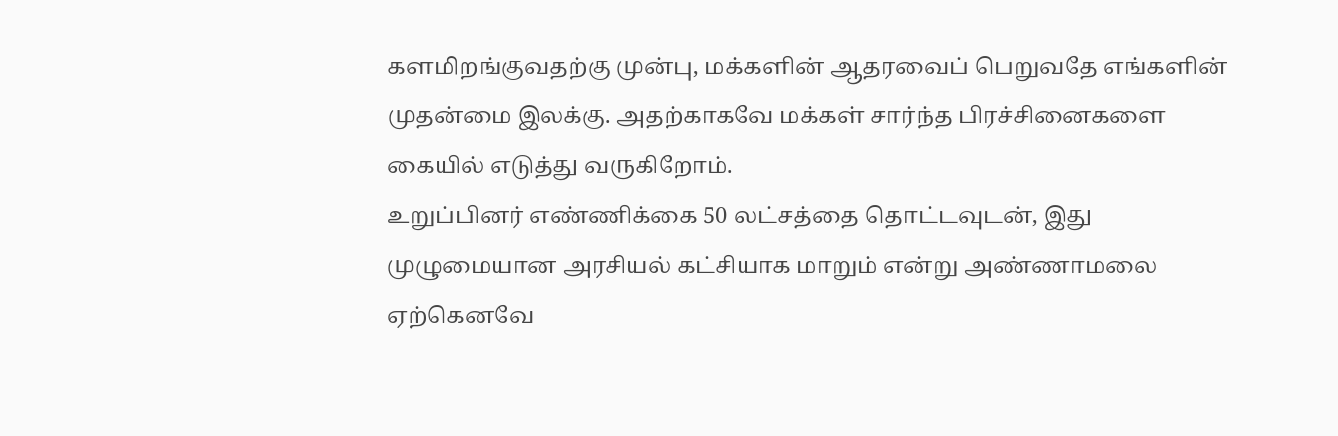களமிறங்குவதற்கு முன்பு, மக்களின் ஆதரவைப் பெறுவதே எங்களின் முதன்மை இலக்கு. அதற்காகவே மக்கள் சார்ந்த பிரச்சினைகளை கையில் எடுத்து வருகிறோம்.
உறுப்பினர் எண்ணிக்கை 50 லட்சத்தை தொட்டவுடன், இது முழுமையான அரசியல் கட்சியாக மாறும் என்று அண்ணாமலை ஏற்கெனவே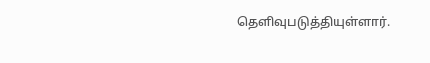தெளிவுபடுத்தியுள்ளார்.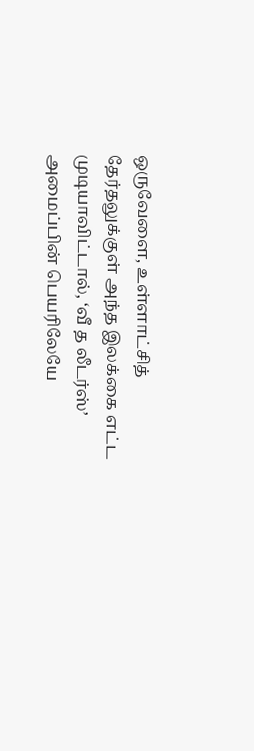ஒருவேளை, உள்ளாட்சித் தேர்தலுக்குள் அந்த இலக்கை எட்ட முடியாவிட்டால், ‘வீ த லீடர்ஸ்’ அமைப்பின் பெயரிலேயே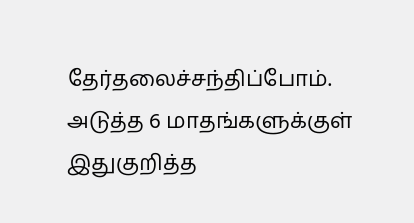தேர்தலைச்சந்திப்போம். அடுத்த 6 மாதங்களுக்குள் இதுகுறித்த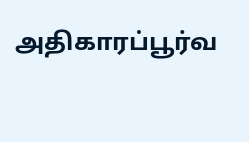அதிகாரப்பூர்வ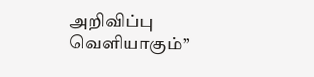அறிவிப்பு வெளியாகும்’’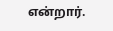என்றார்.